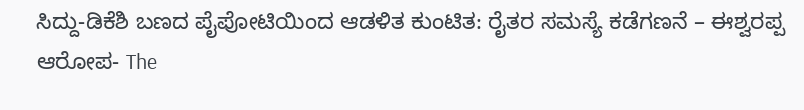ಸಿದ್ದು-ಡಿಕೆಶಿ ಬಣದ ಪೈಪೋಟಿಯಿಂದ ಆಡಳಿತ ಕುಂಟಿತ: ರೈತರ ಸಮಸ್ಯೆ ಕಡೆಗಣನೆ – ಈಶ್ವರಪ್ಪ ಆರೋಪ- The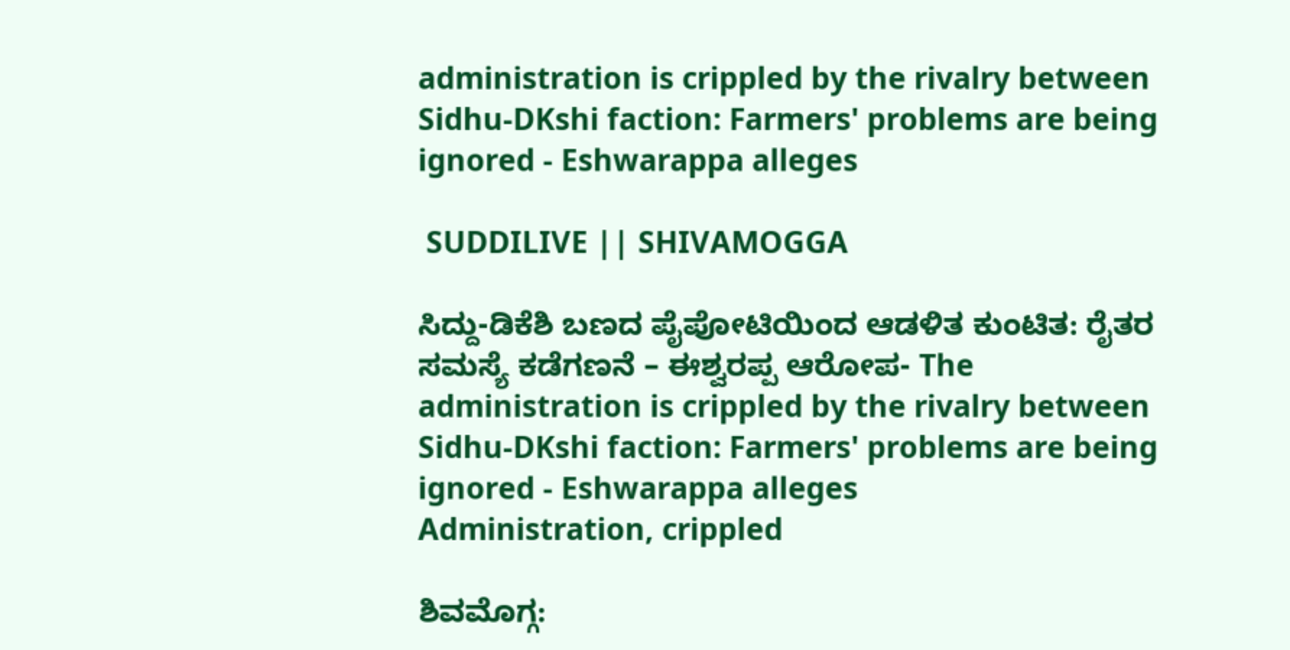administration is crippled by the rivalry between Sidhu-DKshi faction: Farmers' problems are being ignored - Eshwarappa alleges

 SUDDILIVE || SHIVAMOGGA

ಸಿದ್ದು-ಡಿಕೆಶಿ ಬಣದ ಪೈಪೋಟಿಯಿಂದ ಆಡಳಿತ ಕುಂಟಿತ: ರೈತರ ಸಮಸ್ಯೆ ಕಡೆಗಣನೆ – ಈಶ್ವರಪ್ಪ ಆರೋಪ- The administration is crippled by the rivalry between Sidhu-DKshi faction: Farmers' problems are being ignored - Eshwarappa alleges
Administration, crippled

ಶಿವಮೊಗ್ಗ: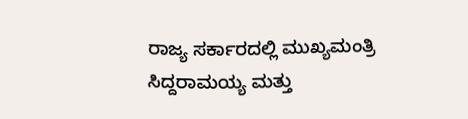ರಾಜ್ಯ ಸರ್ಕಾರದಲ್ಲಿ ಮುಖ್ಯಮಂತ್ರಿ ಸಿದ್ದರಾಮಯ್ಯ ಮತ್ತು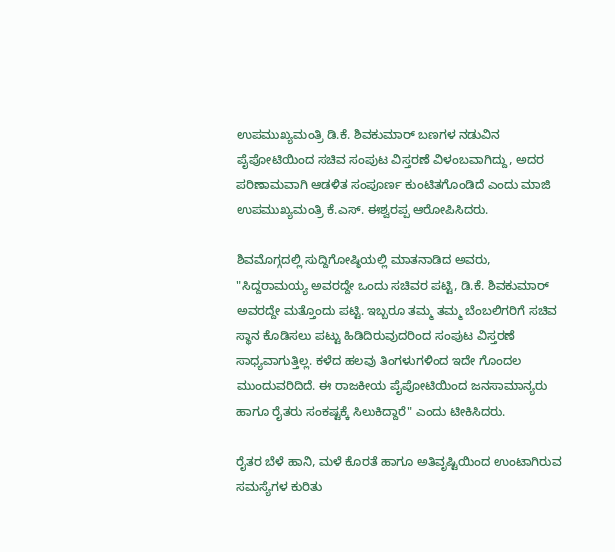ಉಪಮುಖ್ಯಮಂತ್ರಿ ಡಿ.ಕೆ. ಶಿವಕುಮಾರ್ ಬಣಗಳ ನಡುವಿನ ಪೈಪೋಟಿಯಿಂದ ಸಚಿವ ಸಂಪುಟ ವಿಸ್ತರಣೆ ವಿಳಂಬವಾಗಿದ್ದು, ಅದರ ಪರಿಣಾಮವಾಗಿ ಆಡಳಿತ ಸಂಪೂರ್ಣ ಕುಂಟಿತಗೊಂಡಿದೆ ಎಂದು ಮಾಜಿ ಉಪಮುಖ್ಯಮಂತ್ರಿ ಕೆ.ಎಸ್. ಈಶ್ವರಪ್ಪ ಆರೋಪಿಸಿದರು.

ಶಿವಮೊಗ್ಗದಲ್ಲಿ ಸುದ್ದಿಗೋಷ್ಠಿಯಲ್ಲಿ ಮಾತನಾಡಿದ ಅವರು, "ಸಿದ್ದರಾಮಯ್ಯ ಅವರದ್ದೇ ಒಂದು ಸಚಿವರ ಪಟ್ಟಿ, ಡಿ.ಕೆ. ಶಿವಕುಮಾರ್ ಅವರದ್ದೇ ಮತ್ತೊಂದು ಪಟ್ಟಿ. ಇಬ್ಬರೂ ತಮ್ಮ ತಮ್ಮ ಬೆಂಬಲಿಗರಿಗೆ ಸಚಿವ ಸ್ಥಾನ ಕೊಡಿಸಲು ಪಟ್ಟು ಹಿಡಿದಿರುವುದರಿಂದ ಸಂಪುಟ ವಿಸ್ತರಣೆ ಸಾಧ್ಯವಾಗುತ್ತಿಲ್ಲ. ಕಳೆದ ಹಲವು ತಿಂಗಳುಗಳಿಂದ ಇದೇ ಗೊಂದಲ ಮುಂದುವರಿದಿದೆ. ಈ ರಾಜಕೀಯ ಪೈಪೋಟಿಯಿಂದ ಜನಸಾಮಾನ್ಯರು ಹಾಗೂ ರೈತರು ಸಂಕಷ್ಟಕ್ಕೆ ಸಿಲುಕಿದ್ದಾರೆ" ಎಂದು ಟೀಕಿಸಿದರು.

ರೈತರ ಬೆಳೆ ಹಾನಿ, ಮಳೆ ಕೊರತೆ ಹಾಗೂ ಅತಿವೃಷ್ಟಿಯಿಂದ ಉಂಟಾಗಿರುವ ಸಮಸ್ಯೆಗಳ ಕುರಿತು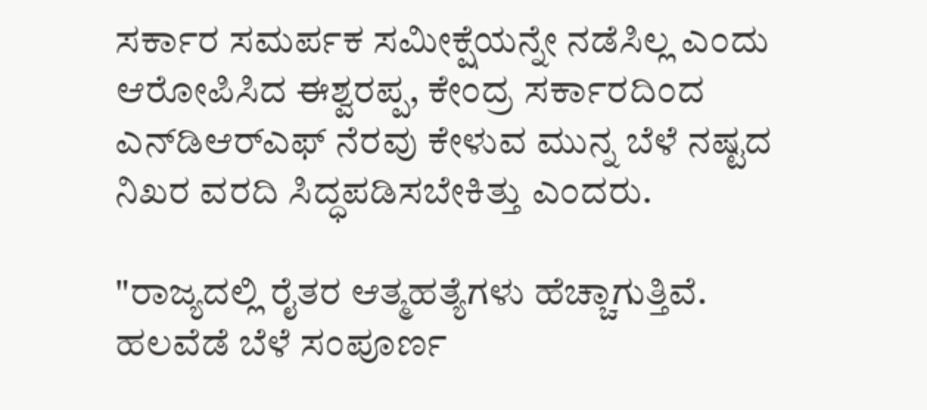ಸರ್ಕಾರ ಸಮರ್ಪಕ ಸಮೀಕ್ಷೆಯನ್ನೇ ನಡೆಸಿಲ್ಲ ಎಂದು ಆರೋಪಿಸಿದ ಈಶ್ವರಪ್ಪ, ಕೇಂದ್ರ ಸರ್ಕಾರದಿಂದ ಎನ್‌ಡಿಆರ್‌ಎಫ್ ನೆರವು ಕೇಳುವ ಮುನ್ನ ಬೆಳೆ ನಷ್ಟದ ನಿಖರ ವರದಿ ಸಿದ್ಧಪಡಿಸಬೇಕಿತ್ತು ಎಂದರು.

"ರಾಜ್ಯದಲ್ಲಿ ರೈತರ ಆತ್ಮಹತ್ಯೆಗಳು ಹೆಚ್ಚಾಗುತ್ತಿವೆ. ಹಲವೆಡೆ ಬೆಳೆ ಸಂಪೂರ್ಣ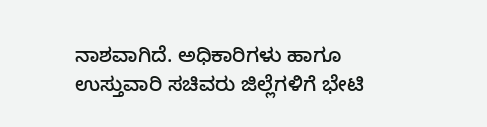ನಾಶವಾಗಿದೆ. ಅಧಿಕಾರಿಗಳು ಹಾಗೂ ಉಸ್ತುವಾರಿ ಸಚಿವರು ಜಿಲ್ಲೆಗಳಿಗೆ ಭೇಟಿ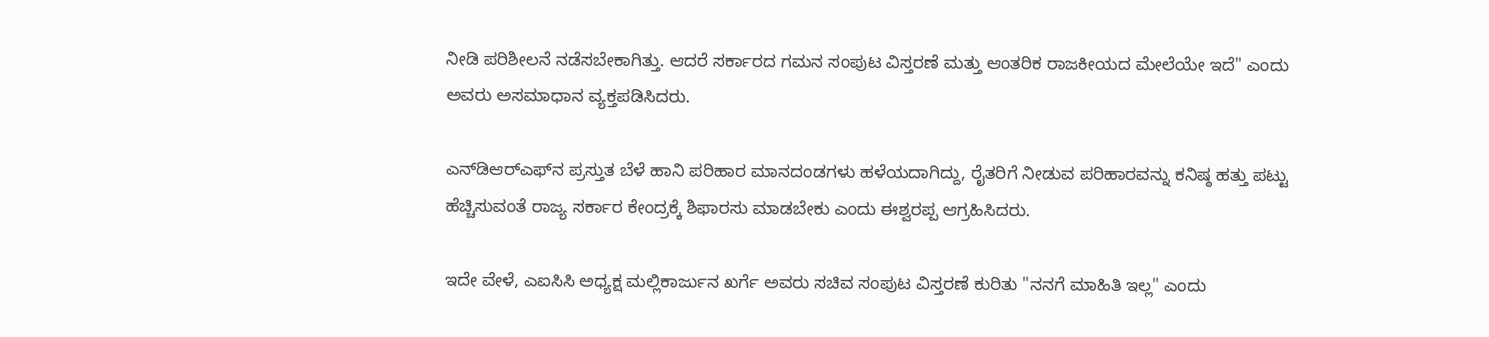ನೀಡಿ ಪರಿಶೀಲನೆ ನಡೆಸಬೇಕಾಗಿತ್ತು. ಆದರೆ ಸರ್ಕಾರದ ಗಮನ ಸಂಪುಟ ವಿಸ್ತರಣೆ ಮತ್ತು ಆಂತರಿಕ ರಾಜಕೀಯದ ಮೇಲೆಯೇ ಇದೆ" ಎಂದು ಅವರು ಅಸಮಾಧಾನ ವ್ಯಕ್ತಪಡಿಸಿದರು.

ಎನ್‌ಡಿಆರ್‌ಎಫ್‌ನ ಪ್ರಸ್ತುತ ಬೆಳೆ ಹಾನಿ ಪರಿಹಾರ ಮಾನದಂಡಗಳು ಹಳೆಯದಾಗಿದ್ದು, ರೈತರಿಗೆ ನೀಡುವ ಪರಿಹಾರವನ್ನು ಕನಿಷ್ಠ ಹತ್ತು ಪಟ್ಟು ಹೆಚ್ಚಿಸುವಂತೆ ರಾಜ್ಯ ಸರ್ಕಾರ ಕೇಂದ್ರಕ್ಕೆ ಶಿಫಾರಸು ಮಾಡಬೇಕು ಎಂದು ಈಶ್ವರಪ್ಪ ಆಗ್ರಹಿಸಿದರು.

ಇದೇ ವೇಳೆ, ಎಐಸಿಸಿ ಅಧ್ಯಕ್ಷ ಮಲ್ಲಿಕಾರ್ಜುನ ಖರ್ಗೆ ಅವರು ಸಚಿವ ಸಂಪುಟ ವಿಸ್ತರಣೆ ಕುರಿತು "ನನಗೆ ಮಾಹಿತಿ ಇಲ್ಲ" ಎಂದು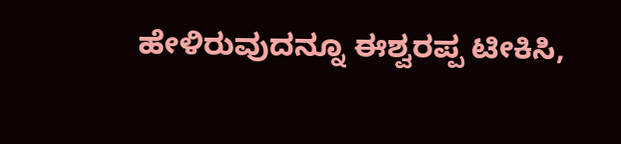ಹೇಳಿರುವುದನ್ನೂ ಈಶ್ವರಪ್ಪ ಟೀಕಿಸಿ,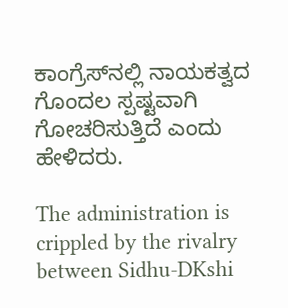ಕಾಂಗ್ರೆಸ್‌ನಲ್ಲಿ ನಾಯಕತ್ವದ ಗೊಂದಲ ಸ್ಪಷ್ಟವಾಗಿ ಗೋಚರಿಸುತ್ತಿದೆ ಎಂದು ಹೇಳಿದರು.

The administration is crippled by the rivalry between Sidhu-DKshi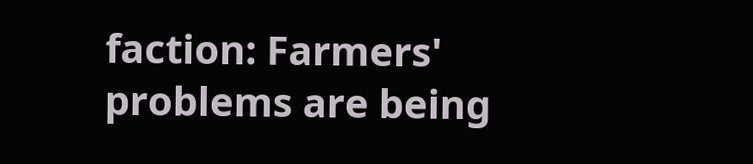faction: Farmers' problems are being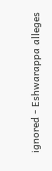ignored - Eshwarappa alleges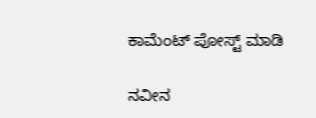ಕಾಮೆಂಟ್‌‌ ಪೋಸ್ಟ್‌ ಮಾಡಿ

ನವೀನ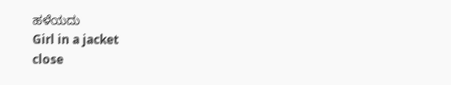ಹಳೆಯದು
Girl in a jacket
close